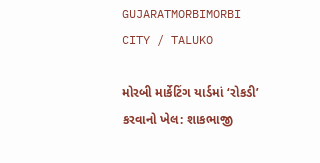GUJARATMORBIMORBI CITY / TALUKO

મોરબી માર્કેટિંગ યાર્ડમાં ‘રોકડી’ કરવાનો ખેલ: શાકભાજી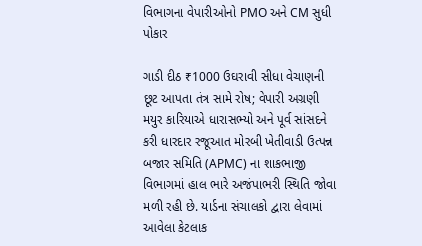વિભાગના વેપારીઓનો PMO અને CM સુધી પોકાર

ગાડી દીઠ ₹1000 ઉઘરાવી સીધા વેચાણની છૂટ આપતા તંત્ર સામે રોષ; વેપારી અગ્રણી મયુર કારિયાએ ધારાસભ્યો અને પૂર્વ સાંસદને કરી ધારદાર રજૂઆત મોરબી ખેતીવાડી ઉત્પન્ન બજાર સમિતિ (APMC) ના શાકભાજી વિભાગમાં હાલ ભારે અજંપાભરી સ્થિતિ જોવા મળી રહી છે. યાર્ડના સંચાલકો દ્વારા લેવામાં આવેલા કેટલાક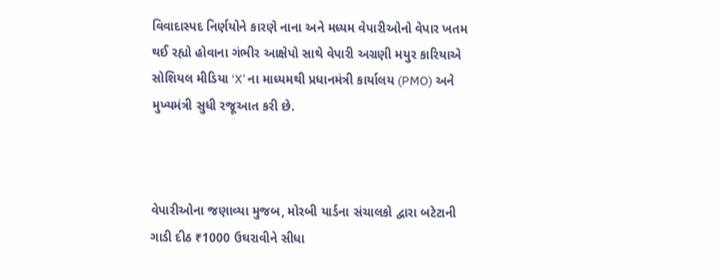વિવાદાસ્પદ નિર્ણયોને કારણે નાના અને મધ્યમ વેપારીઓનો વેપાર ખતમ થઈ રહ્યો હોવાના ગંભીર આક્ષેપો સાથે વેપારી અગ્રણી મયુર કારિયાએ સોશિયલ મીડિયા ‘X’ ના માધ્યમથી પ્રધાનમંત્રી કાર્યાલય (PMO) અને મુખ્યમંત્રી સુધી રજૂઆત કરી છે.



વેપારીઓના જણાવ્યા મુજબ, મોરબી યાર્ડના સંચાલકો દ્વારા બટેટાની ગાડી દીઠ ₹1000 ઉઘરાવીને સીધા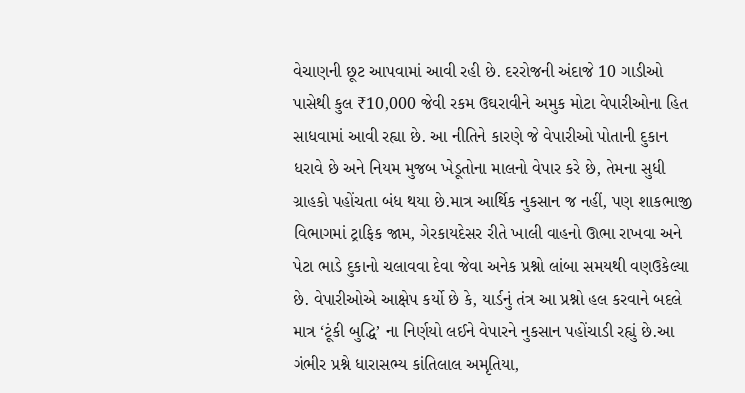વેચાણની છૂટ આપવામાં આવી રહી છે. દરરોજની અંદાજે 10 ગાડીઓ પાસેથી કુલ ₹10,000 જેવી રકમ ઉઘરાવીને અમુક મોટા વેપારીઓના હિત સાધવામાં આવી રહ્યા છે. આ નીતિને કારણે જે વેપારીઓ પોતાની દુકાન ધરાવે છે અને નિયમ મુજબ ખેડૂતોના માલનો વેપાર કરે છે, તેમના સુધી ગ્રાહકો પહોંચતા બંધ થયા છે.માત્ર આર્થિક નુકસાન જ નહીં, પણ શાકભાજી વિભાગમાં ટ્રાફિક જામ, ગેરકાયદેસર રીતે ખાલી વાહનો ઊભા રાખવા અને પેટા ભાડે દુકાનો ચલાવવા દેવા જેવા અનેક પ્રશ્નો લાંબા સમયથી વણઉકેલ્યા છે. વેપારીઓએ આક્ષેપ કર્યો છે કે, યાર્ડનું તંત્ર આ પ્રશ્નો હલ કરવાને બદલે માત્ર ‘ટૂંકી બુદ્ધિ’ ના નિર્ણયો લઈને વેપારને નુકસાન પહોંચાડી રહ્યું છે.આ ગંભીર પ્રશ્ને ધારાસભ્ય કાંતિલાલ અમૃતિયા,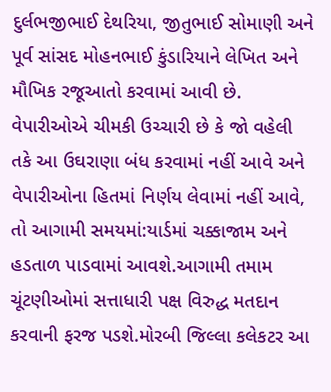દુર્લભજીભાઈ દેથરિયા, જીતુભાઈ સોમાણી અને પૂર્વ સાંસદ મોહનભાઈ કુંડારિયાને લેખિત અને મૌખિક રજૂઆતો કરવામાં આવી છે. વેપારીઓએ ચીમકી ઉચ્ચારી છે કે જો વહેલી તકે આ ઉઘરાણા બંધ કરવામાં નહીં આવે અને વેપારીઓના હિતમાં નિર્ણય લેવામાં નહીં આવે, તો આગામી સમયમાં:યાર્ડમાં ચક્કાજામ અને હડતાળ પાડવામાં આવશે.આગામી તમામ ચૂંટણીઓમાં સત્તાધારી પક્ષ વિરુદ્ધ મતદાન કરવાની ફરજ પડશે.મોરબી જિલ્લા કલેકટર આ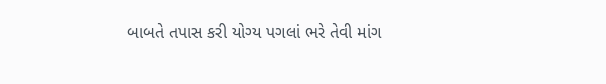બાબતે તપાસ કરી યોગ્ય પગલાં ભરે તેવી માંગ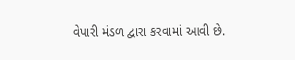વેપારી મંડળ દ્વારા કરવામાં આવી છે.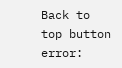Back to top button
error: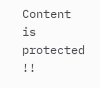Content is protected !!